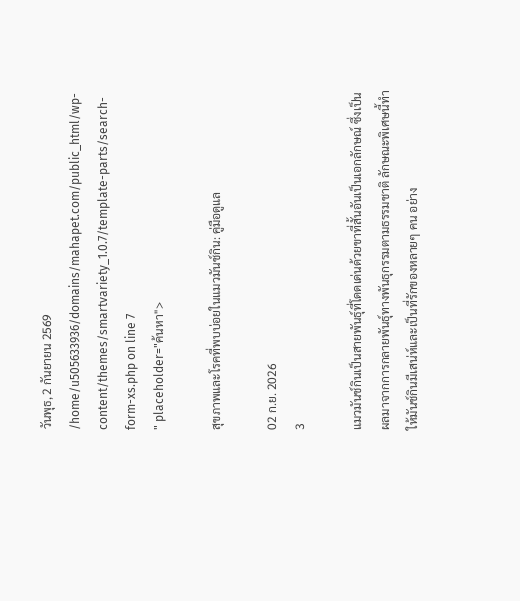วันพุธ, 2 กันยายน 2569
/home/u505633936/domains/mahapet.com/public_html/wp-content/themes/smartvariety_1.0.7/template-parts/search-form-xs.php on line 7
" placeholder="ค้นหา">

สุขภาพและโรคที่พบบ่อยในแมวมันช์กิน: คู่มือดูแล

02 ก.ย. 2026
3

แมวมันช์กินเป็นสายพันธุ์ที่โดดเด่นด้วยขาที่สั้นอันเป็นเอกลักษณ์ ซึ่งเป็นผลมาจากการกลายพันธุ์ทางพันธุกรรมตามธรรมชาติ ลักษณะพิเศษนี้ทำให้มันช์กินมีเสน่ห์และเป็นที่รักของหลายๆ คน อย่าง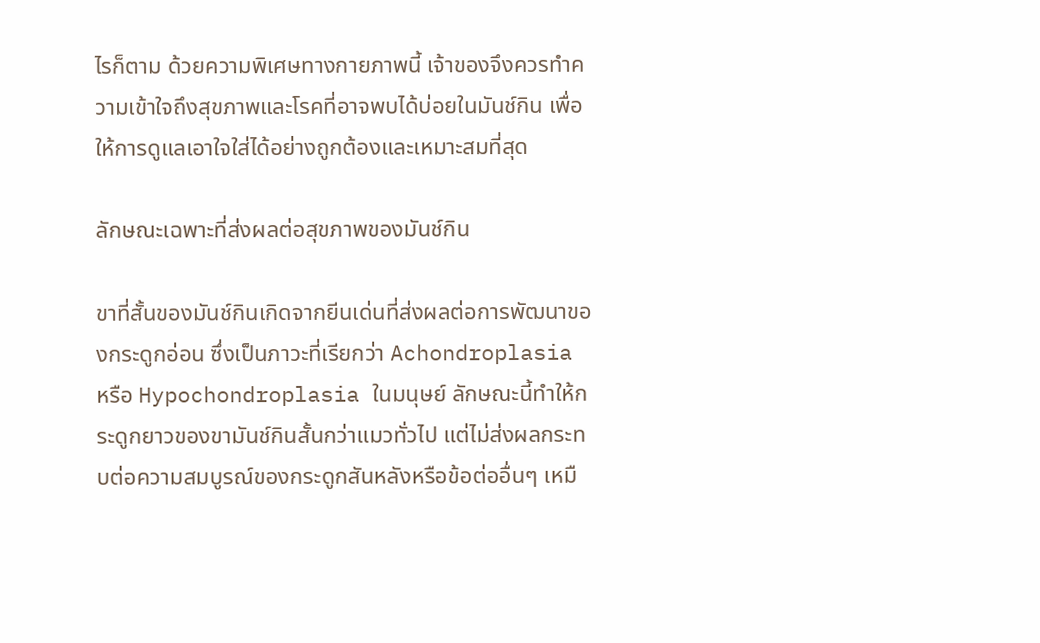ไรก็ตาม ด้วยความพิเศษทางกายภาพนี้ เจ้าของจึงควรทำความเข้าใจถึงสุขภาพและโรคที่อาจพบได้บ่อยในมันช์กิน เพื่อให้การดูแลเอาใจใส่ได้อย่างถูกต้องและเหมาะสมที่สุด

ลักษณะเฉพาะที่ส่งผลต่อสุขภาพของมันช์กิน

ขาที่สั้นของมันช์กินเกิดจากยีนเด่นที่ส่งผลต่อการพัฒนาของกระดูกอ่อน ซึ่งเป็นภาวะที่เรียกว่า Achondroplasia หรือ Hypochondroplasia ในมนุษย์ ลักษณะนี้ทำให้กระดูกยาวของขามันช์กินสั้นกว่าแมวทั่วไป แต่ไม่ส่งผลกระทบต่อความสมบูรณ์ของกระดูกสันหลังหรือข้อต่ออื่นๆ เหมื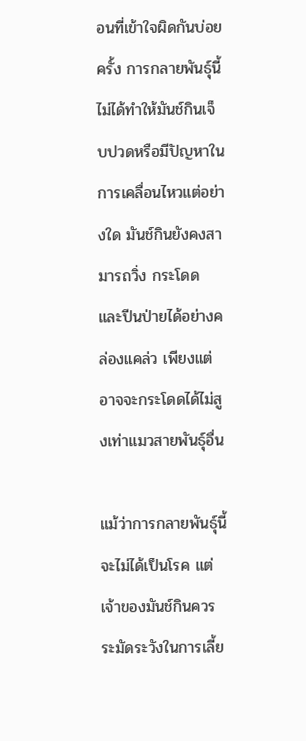อนที่เข้าใจผิดกันบ่อยครั้ง การกลายพันธุ์นี้ไม่ได้ทำให้มันช์กินเจ็บปวดหรือมีปัญหาในการเคลื่อนไหวแต่อย่างใด มันช์กินยังคงสามารถวิ่ง กระโดด และปีนป่ายได้อย่างคล่องแคล่ว เพียงแต่อาจจะกระโดดได้ไม่สูงเท่าแมวสายพันธุ์อื่น

แม้ว่าการกลายพันธุ์นี้จะไม่ได้เป็นโรค แต่เจ้าของมันช์กินควรระมัดระวังในการเลี้ย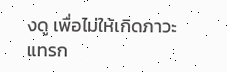งดู เพื่อไม่ให้เกิดภาวะแทรก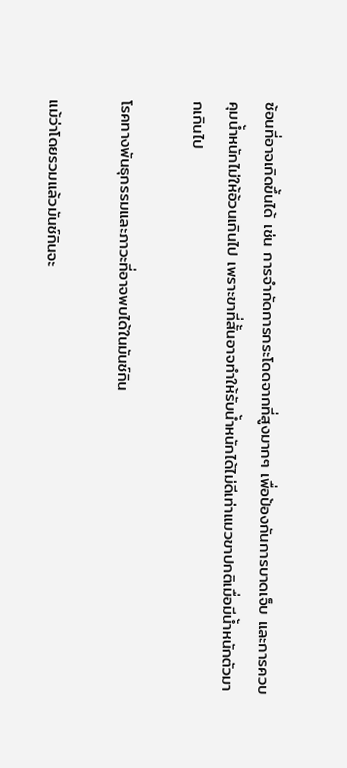ซ้อนที่อาจเกิดขึ้นได้ เช่น การจำกัดการกระโดดจากที่สูงมากๆ เพื่อป้องกันการบาดเจ็บ และการควบคุมน้ำหนักไม่ให้อ้วนเกินไป เพราะขาที่สั้นอาจทำให้รับน้ำหนักได้ไม่ดีเท่าแมวขาปกติเมื่อมีน้ำหนักตัวมากเกินไป

โรคทางพันธุกรรมและภาวะที่อาจพบได้ในมันช์กิน

แม้ว่าโดยรวมแล้วมันช์กินจะ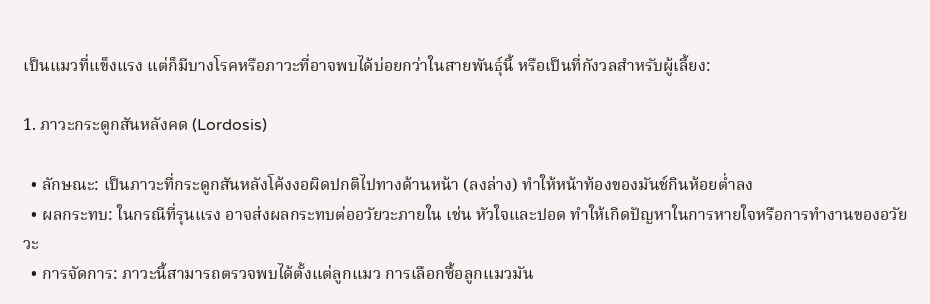เป็นแมวที่แข็งแรง แต่ก็มีบางโรคหรือภาวะที่อาจพบได้บ่อยกว่าในสายพันธุ์นี้ หรือเป็นที่กังวลสำหรับผู้เลี้ยง:

1. ภาวะกระดูกสันหลังคด (Lordosis)

  • ลักษณะ: เป็นภาวะที่กระดูกสันหลังโค้งงอผิดปกติไปทางด้านหน้า (ลงล่าง) ทำให้หน้าท้องของมันช์กินห้อยต่ำลง
  • ผลกระทบ: ในกรณีที่รุนแรง อาจส่งผลกระทบต่ออวัยวะภายใน เช่น หัวใจและปอด ทำให้เกิดปัญหาในการหายใจหรือการทำงานของอวัยวะ
  • การจัดการ: ภาวะนี้สามารถตรวจพบได้ตั้งแต่ลูกแมว การเลือกซื้อลูกแมวมัน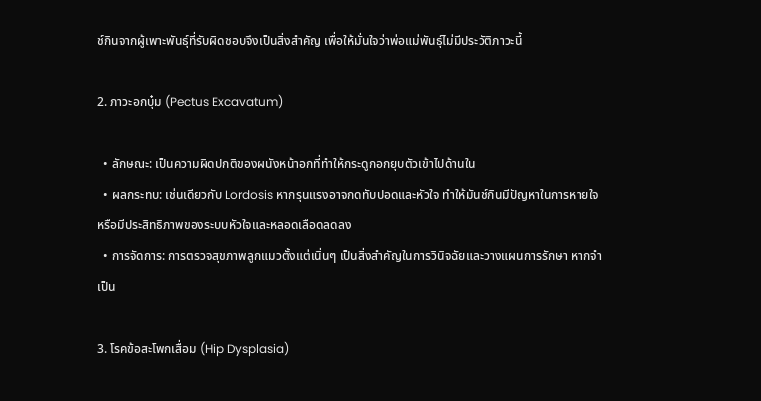ช์กินจากผู้เพาะพันธุ์ที่รับผิดชอบจึงเป็นสิ่งสำคัญ เพื่อให้มั่นใจว่าพ่อแม่พันธุ์ไม่มีประวัติภาวะนี้

2. ภาวะอกบุ๋ม (Pectus Excavatum)

  • ลักษณะ: เป็นความผิดปกติของผนังหน้าอกที่ทำให้กระดูกอกยุบตัวเข้าไปด้านใน
  • ผลกระทบ: เช่นเดียวกับ Lordosis หากรุนแรงอาจกดทับปอดและหัวใจ ทำให้มันช์กินมีปัญหาในการหายใจ หรือมีประสิทธิภาพของระบบหัวใจและหลอดเลือดลดลง
  • การจัดการ: การตรวจสุขภาพลูกแมวตั้งแต่เนิ่นๆ เป็นสิ่งสำคัญในการวินิจฉัยและวางแผนการรักษา หากจำเป็น

3. โรคข้อสะโพกเสื่อม (Hip Dysplasia)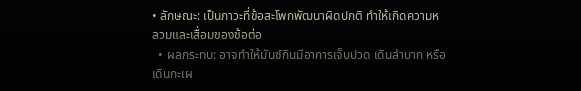• ลักษณะ: เป็นภาวะที่ข้อสะโพกพัฒนาผิดปกติ ทำให้เกิดความหลวมและเสื่อมของข้อต่อ
  • ผลกระทบ: อาจทำให้มันช์กินมีอาการเจ็บปวด เดินลำบาก หรือเดินกะเผ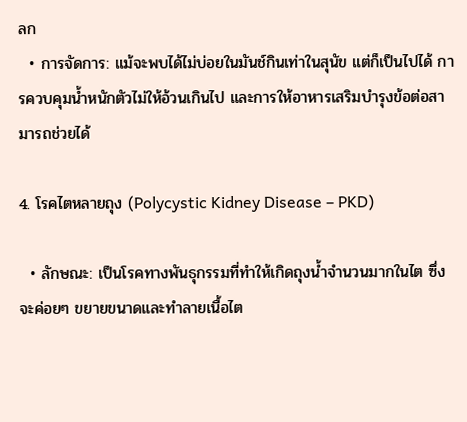ลก
  • การจัดการ: แม้จะพบได้ไม่บ่อยในมันช์กินเท่าในสุนัข แต่ก็เป็นไปได้ การควบคุมน้ำหนักตัวไม่ให้อ้วนเกินไป และการให้อาหารเสริมบำรุงข้อต่อสามารถช่วยได้

4. โรคไตหลายถุง (Polycystic Kidney Disease – PKD)

  • ลักษณะ: เป็นโรคทางพันธุกรรมที่ทำให้เกิดถุงน้ำจำนวนมากในไต ซึ่งจะค่อยๆ ขยายขนาดและทำลายเนื้อไต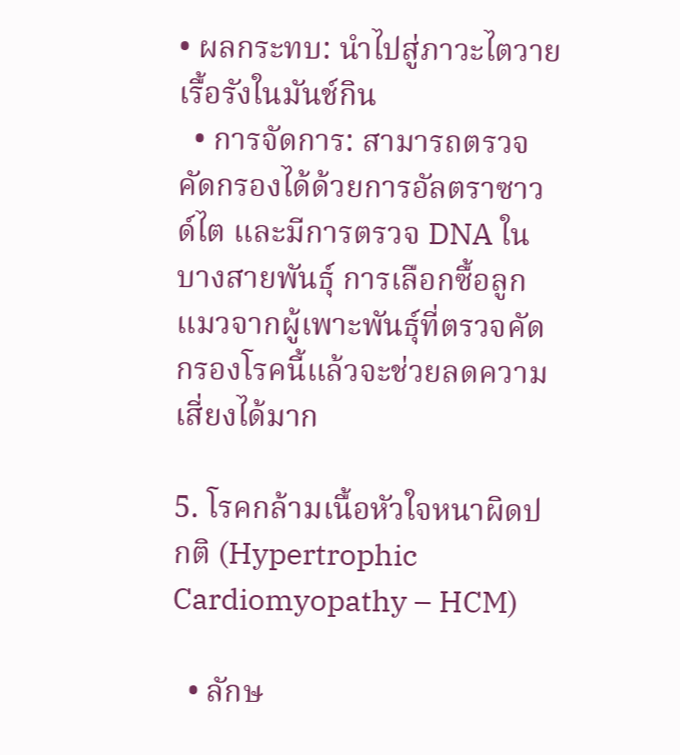• ผลกระทบ: นำไปสู่ภาวะไตวายเรื้อรังในมันช์กิน
  • การจัดการ: สามารถตรวจคัดกรองได้ด้วยการอัลตราซาวด์ไต และมีการตรวจ DNA ในบางสายพันธุ์ การเลือกซื้อลูกแมวจากผู้เพาะพันธุ์ที่ตรวจคัดกรองโรคนี้แล้วจะช่วยลดความเสี่ยงได้มาก

5. โรคกล้ามเนื้อหัวใจหนาผิดปกติ (Hypertrophic Cardiomyopathy – HCM)

  • ลักษ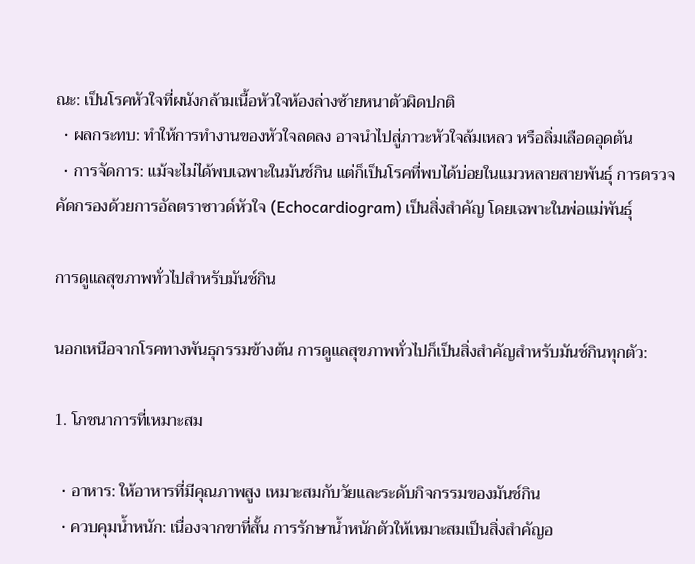ณะ: เป็นโรคหัวใจที่ผนังกล้ามเนื้อหัวใจห้องล่างซ้ายหนาตัวผิดปกติ
  • ผลกระทบ: ทำให้การทำงานของหัวใจลดลง อาจนำไปสู่ภาวะหัวใจล้มเหลว หรือลิ่มเลือดอุดตัน
  • การจัดการ: แม้จะไม่ได้พบเฉพาะในมันช์กิน แต่ก็เป็นโรคที่พบได้บ่อยในแมวหลายสายพันธุ์ การตรวจคัดกรองด้วยการอัลตราซาวด์หัวใจ (Echocardiogram) เป็นสิ่งสำคัญ โดยเฉพาะในพ่อแม่พันธุ์

การดูแลสุขภาพทั่วไปสำหรับมันช์กิน

นอกเหนือจากโรคทางพันธุกรรมข้างต้น การดูแลสุขภาพทั่วไปก็เป็นสิ่งสำคัญสำหรับมันช์กินทุกตัว:

1. โภชนาการที่เหมาะสม

  • อาหาร: ให้อาหารที่มีคุณภาพสูง เหมาะสมกับวัยและระดับกิจกรรมของมันช์กิน
  • ควบคุมน้ำหนัก: เนื่องจากขาที่สั้น การรักษาน้ำหนักตัวให้เหมาะสมเป็นสิ่งสำคัญอ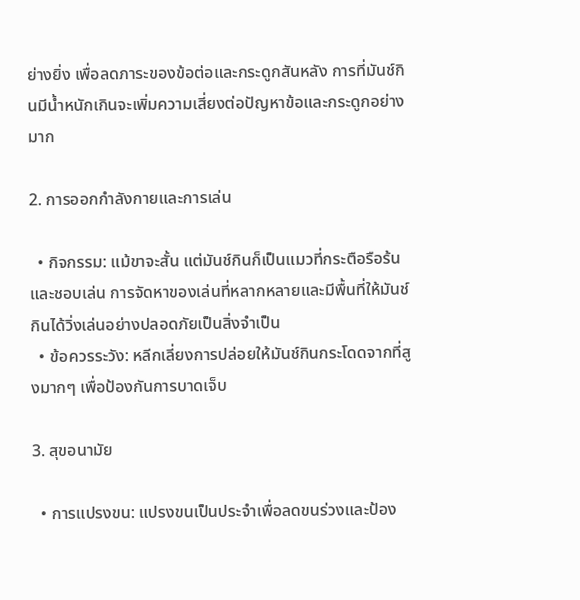ย่างยิ่ง เพื่อลดภาระของข้อต่อและกระดูกสันหลัง การที่มันช์กินมีน้ำหนักเกินจะเพิ่มความเสี่ยงต่อปัญหาข้อและกระดูกอย่างมาก

2. การออกกำลังกายและการเล่น

  • กิจกรรม: แม้ขาจะสั้น แต่มันช์กินก็เป็นแมวที่กระตือรือร้นและชอบเล่น การจัดหาของเล่นที่หลากหลายและมีพื้นที่ให้มันช์กินได้วิ่งเล่นอย่างปลอดภัยเป็นสิ่งจำเป็น
  • ข้อควรระวัง: หลีกเลี่ยงการปล่อยให้มันช์กินกระโดดจากที่สูงมากๆ เพื่อป้องกันการบาดเจ็บ

3. สุขอนามัย

  • การแปรงขน: แปรงขนเป็นประจำเพื่อลดขนร่วงและป้อง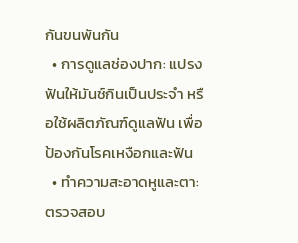กันขนพันกัน
  • การดูแลช่องปาก: แปรงฟันให้มันช์กินเป็นประจำ หรือใช้ผลิตภัณฑ์ดูแลฟัน เพื่อป้องกันโรคเหงือกและฟัน
  • ทำความสะอาดหูและตา: ตรวจสอบ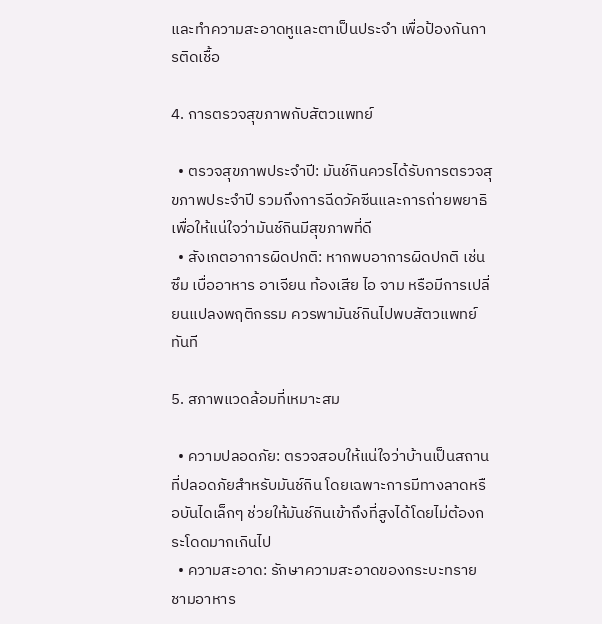และทำความสะอาดหูและตาเป็นประจำ เพื่อป้องกันการติดเชื้อ

4. การตรวจสุขภาพกับสัตวแพทย์

  • ตรวจสุขภาพประจำปี: มันช์กินควรได้รับการตรวจสุขภาพประจำปี รวมถึงการฉีดวัคซีนและการถ่ายพยาธิ เพื่อให้แน่ใจว่ามันช์กินมีสุขภาพที่ดี
  • สังเกตอาการผิดปกติ: หากพบอาการผิดปกติ เช่น ซึม เบื่ออาหาร อาเจียน ท้องเสีย ไอ จาม หรือมีการเปลี่ยนแปลงพฤติกรรม ควรพามันช์กินไปพบสัตวแพทย์ทันที

5. สภาพแวดล้อมที่เหมาะสม

  • ความปลอดภัย: ตรวจสอบให้แน่ใจว่าบ้านเป็นสถานที่ปลอดภัยสำหรับมันช์กิน โดยเฉพาะการมีทางลาดหรือบันไดเล็กๆ ช่วยให้มันช์กินเข้าถึงที่สูงได้โดยไม่ต้องกระโดดมากเกินไป
  • ความสะอาด: รักษาความสะอาดของกระบะทราย ชามอาหาร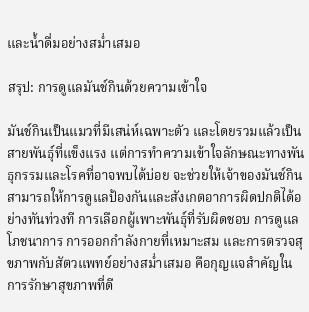และน้ำดื่มอย่างสม่ำเสมอ

สรุป: การดูแลมันช์กินด้วยความเข้าใจ

มันช์กินเป็นแมวที่มีเสน่ห์เฉพาะตัว และโดยรวมแล้วเป็นสายพันธุ์ที่แข็งแรง แต่การทำความเข้าใจลักษณะทางพันธุกรรมและโรคที่อาจพบได้บ่อย จะช่วยให้เจ้าของมันช์กินสามารถให้การดูแลป้องกันและสังเกตอาการผิดปกติได้อย่างทันท่วงที การเลือกผู้เพาะพันธุ์ที่รับผิดชอบ การดูแลโภชนาการ การออกกำลังกายที่เหมาะสม และการตรวจสุขภาพกับสัตวแพทย์อย่างสม่ำเสมอ คือกุญแจสำคัญในการรักษาสุขภาพที่ดี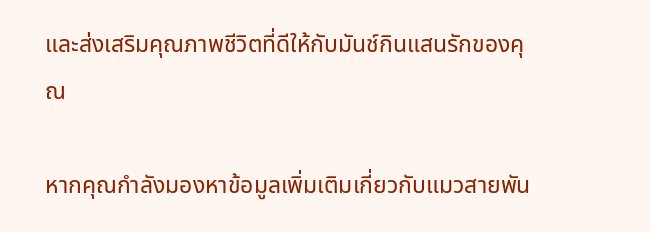และส่งเสริมคุณภาพชีวิตที่ดีให้กับมันช์กินแสนรักของคุณ

หากคุณกำลังมองหาข้อมูลเพิ่มเติมเกี่ยวกับแมวสายพัน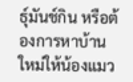ธุ์มันช์กิน หรือต้องการหาบ้านใหม่ให้น้องแมว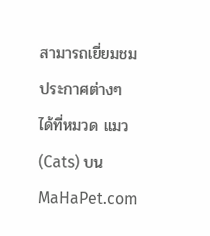สามารถเยี่ยมชมประกาศต่างๆ ได้ที่หมวด แมว (Cats) บน MaHaPet.com